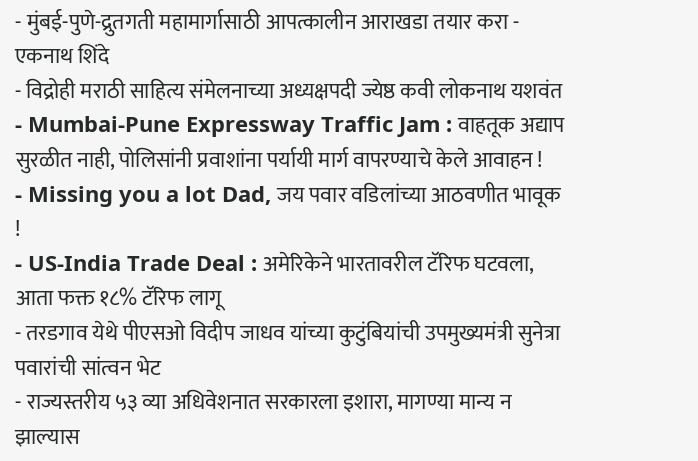- मुंबई-पुणे-द्रुतगती महामार्गासाठी आपत्कालीन आराखडा तयार करा - एकनाथ शिंदे
- विद्रोही मराठी साहित्य संमेलनाच्या अध्यक्षपदी ज्येष्ठ कवी लोकनाथ यशवंत
- Mumbai-Pune Expressway Traffic Jam : वाहतूक अद्याप सुरळीत नाही, पोलिसांनी प्रवाशांना पर्यायी मार्ग वापरण्याचे केले आवाहन !
- Missing you a lot Dad, जय पवार वडिलांच्या आठवणीत भावूक !
- US-India Trade Deal : अमेरिकेने भारतावरील टॅरिफ घटवला, आता फक्त १८% टॅरिफ लागू
- तरडगाव येथे पीएसओ विदीप जाधव यांच्या कुटुंबियांची उपमुख्यमंत्री सुनेत्रा पवारांची सांत्वन भेट
- राज्यस्तरीय ५३ व्या अधिवेशनात सरकारला इशारा, मागण्या मान्य न झाल्यास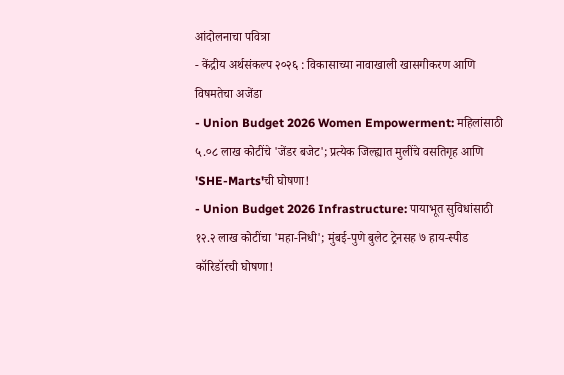आंदोलनाचा पवित्रा
- केंद्रीय अर्थसंकल्प २०२६ : विकासाच्या नावाखाली खासगीकरण आणि विषमतेचा अजेंडा
- Union Budget 2026 Women Empowerment: महिलांसाठी ५.०८ लाख कोटींचे 'जेंडर बजेट'; प्रत्येक जिल्ह्यात मुलींचे वसतिगृह आणि 'SHE-Marts'ची घोषणा!
- Union Budget 2026 Infrastructure: पायाभूत सुविधांसाठी १२.२ लाख कोटींचा 'महा-निधी'; मुंबई-पुणे बुलेट ट्रेनसह ७ हाय-स्पीड कॉरिडॉरची घोषणा!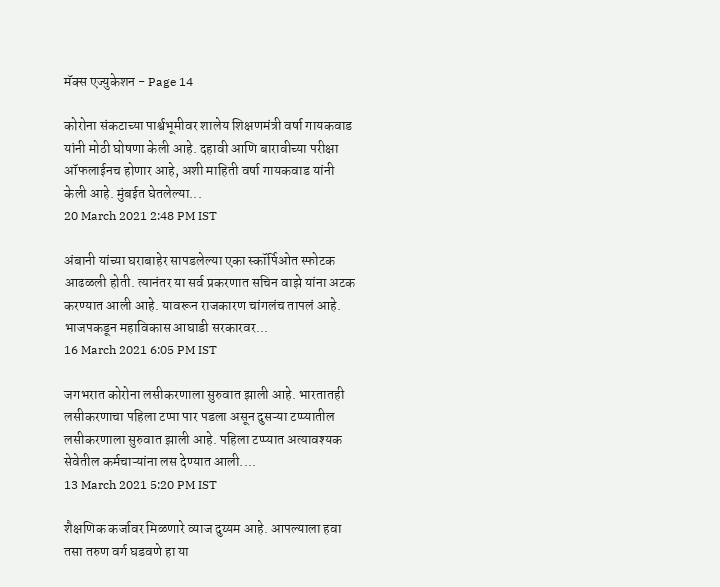मॅक्स एज्युकेशन - Page 14

कोरोना संकटाच्या पार्श्वभूमीवर शालेय शिक्षणमंत्री वर्षा गायकवाड यांनी मोठी घोषणा केली आहे. दहावी आणि बारावीच्या परीक्षा ऑफलाईनच होणार आहे, अशी माहिती वर्षा गायकवाड यांनी केली आहे. मुंबईत घेतलेल्या...
20 March 2021 2:48 PM IST

अंबानी यांच्या घराबाहेर सापडलेल्या एका स्कॉर्पिओत स्फोटक आढळली होती. त्यानंतर या सर्व प्रकरणात सचिन वाझे यांना अटक करण्यात आली आहे. यावरून राजकारण चांगलंच तापलं आहे. भाजपकडून महाविकास आघाडी सरकारवर...
16 March 2021 6:05 PM IST

जगभरात कोरोना लसीकरणाला सुरुवात झाली आहे. भारतातही लसीकरणाचा पहिला टप्पा पार पडला असून दुसऱ्या टप्प्यातील लसीकरणाला सुरुवात झाली आहे. पहिला टप्प्यात अत्यावश्यक सेवेतील कर्मचाऱ्यांना लस देण्यात आली....
13 March 2021 5:20 PM IST

शैक्षणिक कर्जावर मिळणारे व्याज दुय्यम आहे. आपल्याला हवा तसा तरुण वर्ग घडवणे हा या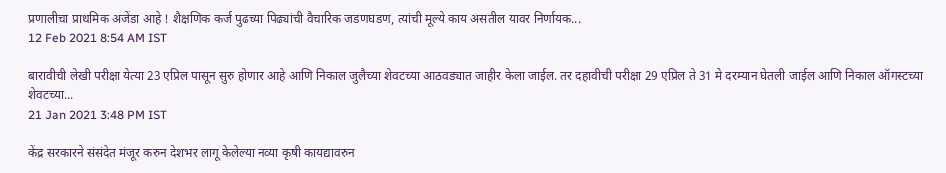प्रणालीचा प्राथमिक अजेंडा आहे ! शैक्षणिक कर्ज पुढच्या पिढ्यांची वैचारिक जडणघडण, त्यांची मूल्ये काय असतील यावर निर्णायक...
12 Feb 2021 8:54 AM IST

बारावीची लेखी परीक्षा येत्या 23 एप्रिल पासून सुरु होणार आहे आणि निकाल जुलैच्या शेवटच्या आठवड्यात जाहीर केला जाईल. तर दहावीची परीक्षा 29 एप्रिल ते 31 मे दरम्यान घेतली जाईल आणि निकाल ऑगस्टच्या शेवटच्या...
21 Jan 2021 3:48 PM IST

केंद्र सरकारने संसंदेत मंजूर करुन देशभर लागू केलेल्या नव्या कृषी कायद्यावरुन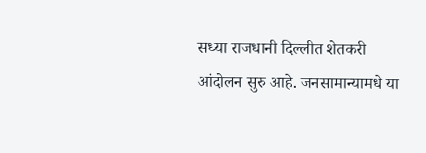सध्या राजधानी दिल्लीत शेतकरी आंदोलन सुरु आहे. जनसामान्यामधे या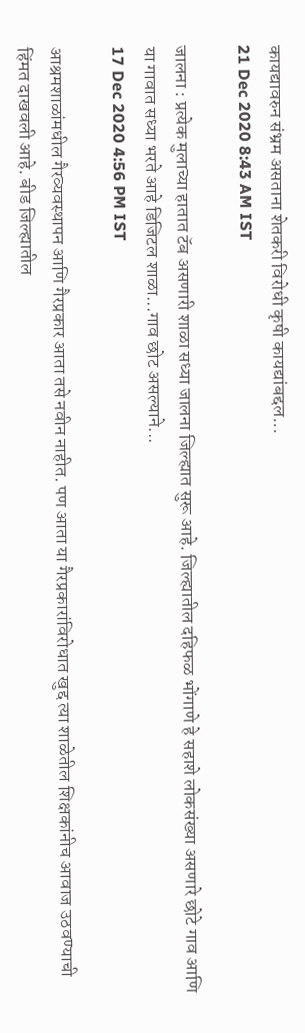कायद्यावरुन संभ्रम असताना शेतकरी विरोधी कृषी कायद्यांबद्दल...
21 Dec 2020 8:43 AM IST

जालना : प्रत्येक मुलाच्या हातात टॅब असणारी शाळा सध्या जालना जिल्ह्यात सुरू आहे. जिल्ह्यातील दहिफळ भोंगाणे हे सहाशे लोकसंख्या असणारे छोटे गाव आणि या गावात सध्या भरते आहे डिजिटल शाळा...गाव छोट असल्याने...
17 Dec 2020 4:56 PM IST

आश्रमशाळांमधील गैरव्यवस्थापन आणि गैरप्रकार आता तसे नवीन नाहीत. पण आता या गैरप्रकारांविरोधात खुद्द त्या शाळेतील शिक्षकांनीच आवाज उठवण्याची हिंमत दाखवली आहे. बीड जिल्ह्यातील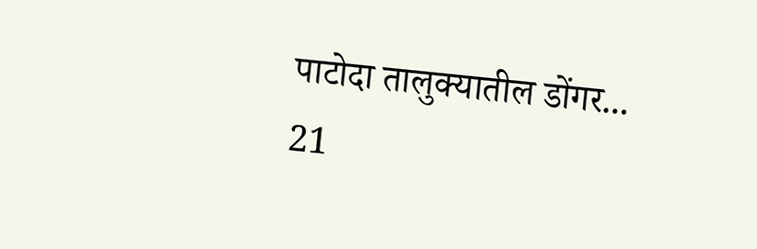पाटोदा तालुक्यातील डोंगर...
21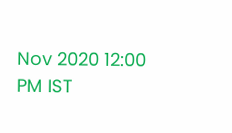Nov 2020 12:00 PM IST